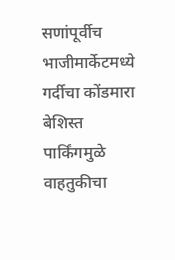सणांपूर्वीच भाजीमार्केटमध्ये गर्दीचा कोंडमारा
बेशिस्त पार्किंगमुळे वाहतुकीचा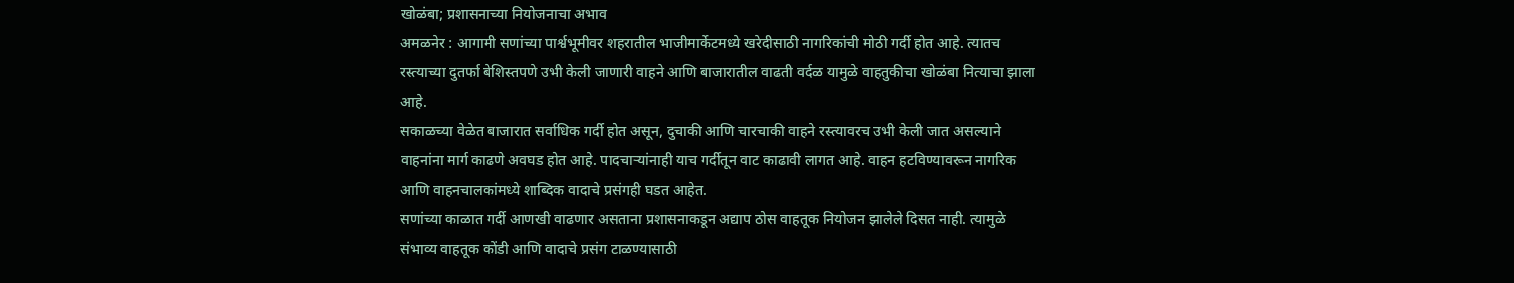खोळंबा; प्रशासनाच्या नियोजनाचा अभाव
अमळनेर : आगामी सणांच्या पार्श्वभूमीवर शहरातील भाजीमार्केटमध्ये खरेदीसाठी नागरिकांची मोठी गर्दी होत आहे. त्यातच रस्त्याच्या दुतर्फा बेशिस्तपणे उभी केली जाणारी वाहने आणि बाजारातील वाढती वर्दळ यामुळे वाहतुकीचा खोळंबा नित्याचा झाला आहे.
सकाळच्या वेळेत बाजारात सर्वाधिक गर्दी होत असून, दुचाकी आणि चारचाकी वाहने रस्त्यावरच उभी केली जात असल्याने वाहनांना मार्ग काढणे अवघड होत आहे. पादचाऱ्यांनाही याच गर्दीतून वाट काढावी लागत आहे. वाहन हटविण्यावरून नागरिक आणि वाहनचालकांमध्ये शाब्दिक वादाचे प्रसंगही घडत आहेत.
सणांच्या काळात गर्दी आणखी वाढणार असताना प्रशासनाकडून अद्याप ठोस वाहतूक नियोजन झालेले दिसत नाही. त्यामुळे संभाव्य वाहतूक कोंडी आणि वादाचे प्रसंग टाळण्यासाठी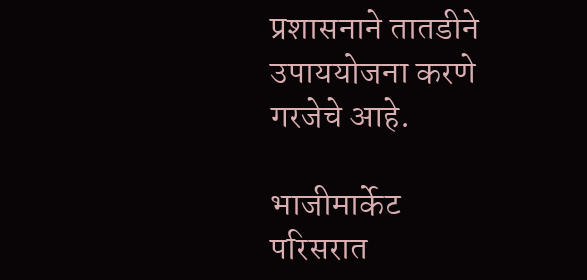प्रशासनाने तातडीने उपाययोजना करणे गरजेचे आहे.

भाजीमार्केट परिसरात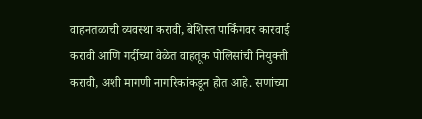वाहनतळाची व्यवस्था करावी, बेशिस्त पार्किंगवर कारवाई करावी आणि गर्दीच्या वेळेत वाहतूक पोलिसांची नियुक्ती करावी, अशी मागणी नागरिकांकडून होत आहे. सणांच्या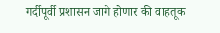गर्दीपूर्वी प्रशासन जागे होणार की वाहतूक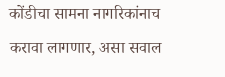कोंडीचा सामना नागरिकांनाच करावा लागणार, असा सवाल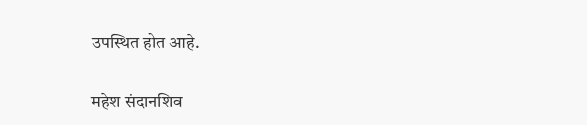उपस्थित होत आहे.

महेश संदानशिव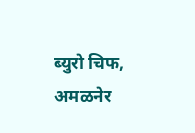ब्युरो चिफ, अमळनेर